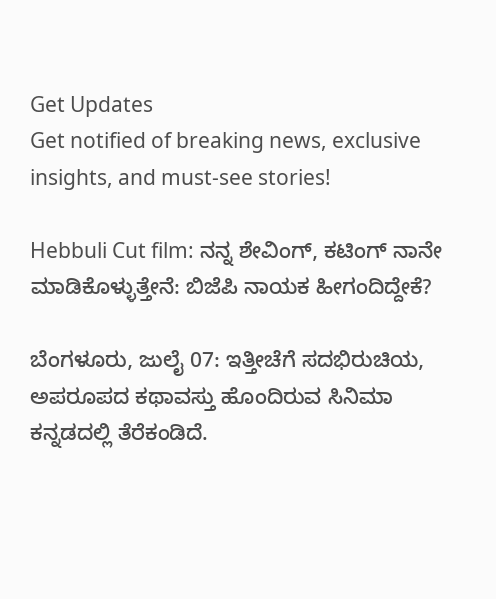Get Updates
Get notified of breaking news, exclusive insights, and must-see stories!

Hebbuli Cut film: ನನ್ನ ಶೇವಿಂಗ್, ಕಟಿಂಗ್ ನಾನೇ ಮಾಡಿಕೊಳ್ಳುತ್ತೇನೆ: ಬಿಜೆಪಿ ನಾಯಕ ಹೀಗಂದಿದ್ದೇಕೆ?

ಬೆಂಗಳೂರು, ಜುಲೈ 07: ಇತ್ತೀಚೆಗೆ ಸದಭಿರುಚಿಯ, ಅಪರೂಪದ ಕಥಾವಸ್ತು ಹೊಂದಿರುವ ಸಿನಿಮಾ ಕನ್ನಡದಲ್ಲಿ ತೆರೆಕಂಡಿದೆ.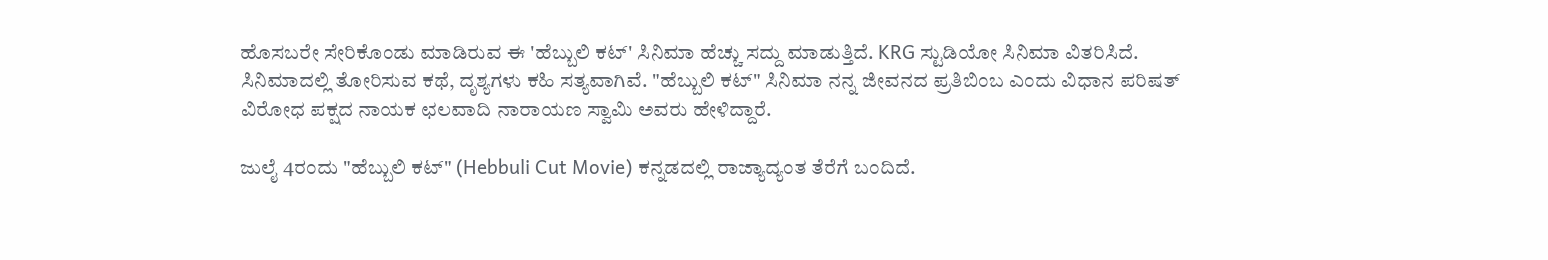ಹೊಸಬರೇ ಸೇರಿಕೊಂಡು ಮಾಡಿರುವ ಈ 'ಹೆಬ್ಬುಲಿ ಕಟ್' ಸಿನಿಮಾ ಹೆಚ್ಚು ಸದ್ದು ಮಾಡುತ್ತಿದೆ. KRG ಸ್ಟುಡಿಯೋ ಸಿನಿಮಾ ವಿತರಿಸಿದೆ. ಸಿನಿಮಾದಲ್ಲಿ ತೋರಿಸುವ ಕಥೆ, ದೃಶ್ಯಗಳು ಕಹಿ ಸತ್ಯವಾಗಿವೆ. "ಹೆಬ್ಬುಲಿ ಕಟ್" ಸಿನಿಮಾ ನನ್ನ ಜೀವನದ ಪ್ರತಿಬಿಂಬ ಎಂದು ವಿಧಾನ ಪರಿಷತ್ ವಿರೋಧ ಪಕ್ಷದ ನಾಯಕ ಛಲವಾದಿ ನಾರಾಯಣ ಸ್ವಾಮಿ ಅವರು ಹೇಳಿದ್ದಾರೆ.

ಜುಲೈ 4ರಂದು "ಹೆಬ್ಬುಲಿ ಕಟ್" (Hebbuli Cut Movie) ಕನ್ನಡದಲ್ಲಿ ರಾಜ್ಯಾದ್ಯಂತ ತೆರೆಗೆ ಬಂದಿದೆ.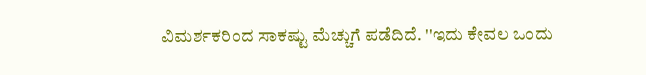ವಿಮರ್ಶಕರಿಂದ ಸಾಕಷ್ಟು ಮೆಚ್ಚುಗೆ ಪಡೆದಿದೆ. ''ಇದು ಕೇವಲ ಒಂದು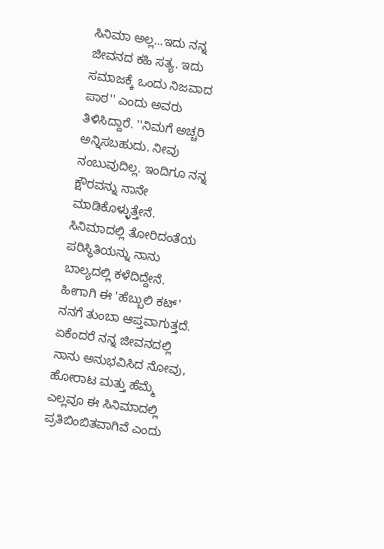ಸಿನಿಮಾ ಅಲ್ಲ...ಇದು ನನ್ನ ಜೀವನದ ಕಹಿ ಸತ್ಯ. ಇದು ಸಮಾಜಕ್ಕೆ ಒಂದು ನಿಜವಾದ ಪಾಠ'' ಎಂದು ಅವರು ತಿಳಿಸಿದ್ದಾರೆ. ''ನಿಮಗೆ ಅಚ್ಚರಿ ಅನ್ನಿಸಬಹುದು. ನೀವು ನಂಬುವುದಿಲ್ಲ. ಇಂದಿಗೂ ನನ್ನ ಕ್ಷೌರವನ್ನು ನಾನೇ ಮಾಡಿಕೊಳ್ಳುತ್ತೇನೆ. ಸಿನಿಮಾದಲ್ಲಿ ತೋರಿದಂತೆಯ ಪರಿಸ್ಥಿತಿಯನ್ನು ನಾನು ಬಾಲ್ಯದಲ್ಲಿ ಕಳೆದಿದ್ದೇನೆ. ಹೀಗಾಗಿ ಈ 'ಹೆಬ್ಬುಲಿ ಕಟ್' ನನಗೆ ತುಂಬಾ ಆಪ್ತವಾಗುತ್ತದೆ. ಏಕೆಂದರೆ ನನ್ನ ಜೀವನದಲ್ಲಿ ನಾನು ಅನುಭವಿಸಿದ ನೋವು, ಹೋರಾಟ ಮತ್ತು ಹೆಮ್ಮೆ ಎಲ್ಲವೂ ಈ ಸಿನಿಮಾದಲ್ಲಿ ಪ್ರತಿಬಿಂಬಿತವಾಗಿವೆ ಎಂದು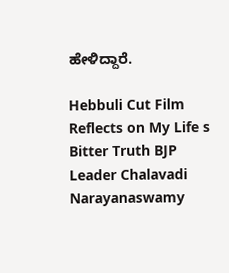ಹೇಳಿದ್ದಾರೆ.

Hebbuli Cut Film Reflects on My Life s Bitter Truth BJP Leader Chalavadi Narayanaswamy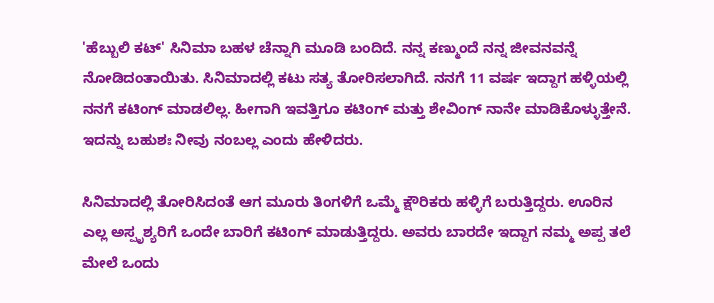'ಹೆಬ್ಬುಲಿ ಕಟ್' ಸಿನಿಮಾ ಬಹಳ ಚೆನ್ನಾಗಿ ಮೂಡಿ ಬಂದಿದೆ. ನನ್ನ ಕಣ್ಮುಂದೆ ನನ್ನ ಜೀವನವನ್ನೆ ನೋಡಿದಂತಾಯಿತು. ಸಿನಿಮಾದಲ್ಲಿ ಕಟು ಸತ್ಯ ತೋರಿಸಲಾಗಿದೆ. ನನಗೆ 11 ವರ್ಷ ಇದ್ದಾಗ ಹಳ್ಳಿಯಲ್ಲಿ ನನಗೆ ಕಟಿಂಗ್ ಮಾಡಲಿಲ್ಲ. ಹೀಗಾಗಿ ಇವತ್ತಿಗೂ ಕಟಿಂಗ್ ಮತ್ತು ಶೇವಿಂಗ್ ನಾನೇ ಮಾಡಿಕೊಳ್ಳುತ್ತೇನೆ. ಇದನ್ನು ಬಹುಶಃ ನೀವು ನಂಬಲ್ಲ ಎಂದು ಹೇಳಿದರು.

ಸಿನಿಮಾದಲ್ಲಿ ತೋರಿಸಿದಂತೆ ಆಗ ಮೂರು ತಿಂಗಳಿಗೆ ಒಮ್ಮೆ ಕ್ಷೌರಿಕರು ಹಳ್ಳಿಗೆ ಬರುತ್ತಿದ್ದರು. ಊರಿನ ಎಲ್ಲ ಅಸ್ಪೃಶ್ಯರಿಗೆ ಒಂದೇ ಬಾರಿಗೆ ಕಟಿಂಗ್ ಮಾಡುತ್ತಿದ್ದರು. ಅವರು ಬಾರದೇ ಇದ್ದಾಗ ನಮ್ಮ ಅಪ್ಪ ತಲೆ ಮೇಲೆ ಒಂದು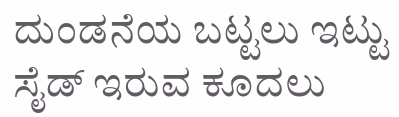ದುಂಡನೆಯ ಬಟ್ಟಲು ಇಟ್ಟು ಸೈಡ್ ಇರುವ ಕೂದಲು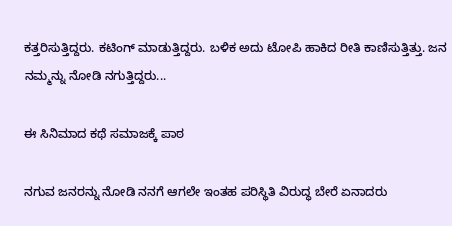ಕತ್ತರಿಸುತ್ತಿದ್ದರು. ಕಟಿಂಗ್ ಮಾಡುತ್ತಿದ್ದರು. ಬಳಿಕ ಅದು ಟೋಪಿ ಹಾಕಿದ ರೀತಿ ಕಾಣಿಸುತ್ತಿತ್ತು. ಜನ ನಮ್ಮನ್ನು ನೋಡಿ ನಗುತ್ತಿದ್ದರು...

ಈ ಸಿನಿಮಾದ ಕಥೆ ಸಮಾಜಕ್ಕೆ ಪಾಠ

ನಗುವ ಜನರನ್ನು ನೋಡಿ ನನಗೆ ಆಗಲೇ ಇಂತಹ ಪರಿಸ್ಥಿತಿ ವಿರುದ್ಧ ಬೇರೆ ಏನಾದರು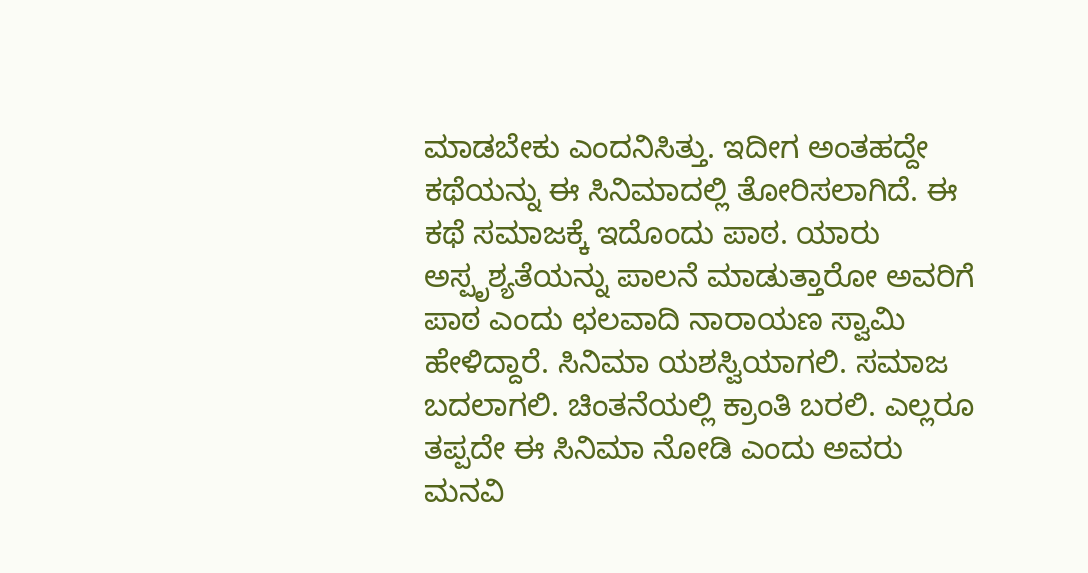ಮಾಡಬೇಕು ಎಂದನಿಸಿತ್ತು. ಇದೀಗ ಅಂತಹದ್ದೇ ಕಥೆಯನ್ನು ಈ ಸಿನಿಮಾದಲ್ಲಿ ತೋರಿಸಲಾಗಿದೆ. ಈ ಕಥೆ ಸಮಾಜಕ್ಕೆ ಇದೊಂದು ಪಾಠ. ಯಾರು ಅಸ್ಪೃಶ್ಯತೆಯನ್ನು ಪಾಲನೆ ಮಾಡುತ್ತಾರೋ ಅವರಿಗೆ ಪಾಠ ಎಂದು ಛಲವಾದಿ ನಾರಾಯಣ ಸ್ವಾಮಿ ಹೇಳಿದ್ದಾರೆ. ಸಿನಿಮಾ ಯಶಸ್ವಿಯಾಗಲಿ. ಸಮಾಜ ಬದಲಾಗಲಿ. ಚಿಂತನೆಯಲ್ಲಿ ಕ್ರಾಂತಿ ಬರಲಿ. ಎಲ್ಲರೂ ತಪ್ಪದೇ ಈ ಸಿನಿಮಾ ನೋಡಿ ಎಂದು ಅವರು ಮನವಿ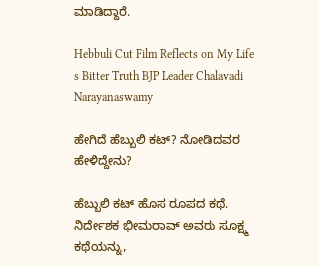ಮಾಡಿದ್ದಾರೆ.

Hebbuli Cut Film Reflects on My Life s Bitter Truth BJP Leader Chalavadi Narayanaswamy

ಹೇಗಿದೆ ಹೆಬ್ಬುಲಿ ಕಟ್? ನೋಡಿದವರ ಹೇಳಿದ್ದೇನು?

ಹೆಬ್ಬುಲಿ ಕಟ್ ಹೊಸ ರೂಪದ ಕಥೆ. ನಿರ್ದೇಶಕ ಭೀಮರಾವ್ ಅವರು ಸೂಕ್ಷ್ಮ ಕಥೆಯನ್ನು,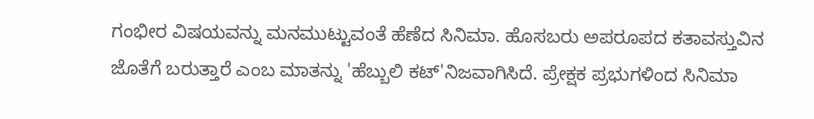ಗಂಭೀರ ವಿಷಯವನ್ನು ಮನಮುಟ್ಟುವಂತೆ ಹೆಣೆದ ಸಿನಿಮಾ. ಹೊಸಬರು ಅಪರೂಪದ ಕತಾವಸ್ತುವಿನ ಜೊತೆಗೆ ಬರುತ್ತಾರೆ ಎಂಬ ಮಾತನ್ನು 'ಹೆಬ್ಬುಲಿ ಕಟ್'ನಿಜವಾಗಿಸಿದೆ. ಪ್ರೇಕ್ಷಕ ಪ್ರಭುಗಳಿಂದ ಸಿನಿಮಾ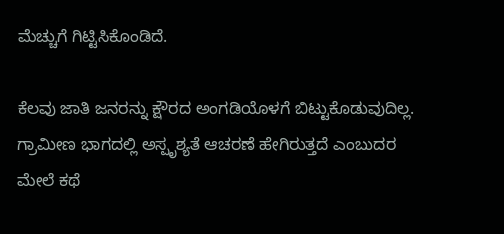ಮೆಚ್ಚುಗೆ ಗಿಟ್ಟಿಸಿಕೊಂಡಿದೆ.

ಕೆಲವು ಜಾತಿ ಜನರನ್ನು ಕ್ಷೌರದ ಅಂಗಡಿಯೊಳಗೆ ಬಿಟ್ಟುಕೊಡುವುದಿಲ್ಲ. ಗ್ರಾಮೀಣ ಭಾಗದಲ್ಲಿ ಅಸ್ಪೃಶ್ಯತೆ ಆಚರಣೆ ಹೇಗಿರುತ್ತದೆ ಎಂಬುದರ ಮೇಲೆ ಕಥೆ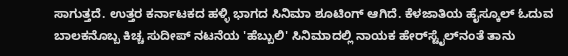ಸಾಗುತ್ತದೆ. ಉತ್ತರ ಕರ್ನಾಟಕದ ಹಳ್ಳಿ ಭಾಗದ ಸಿನಿಮಾ ಶೂಟಿಂಗ್ ಆಗಿದೆ. ಕೆಳಜಾತಿಯ ಹೈಸ್ಕೂಲ್ ಓದುವ ಬಾಲಕನೊಬ್ಬ ಕಿಚ್ಚ ಸುದೀಪ್ ನಟನೆಯ 'ಹೆಬ್ಬುಲಿ' ಸಿನಿಮಾದಲ್ಲಿ ನಾಯಕ ಹೇರ್‌ಸ್ಟೈಲ್‌ನಂತೆ ತಾನು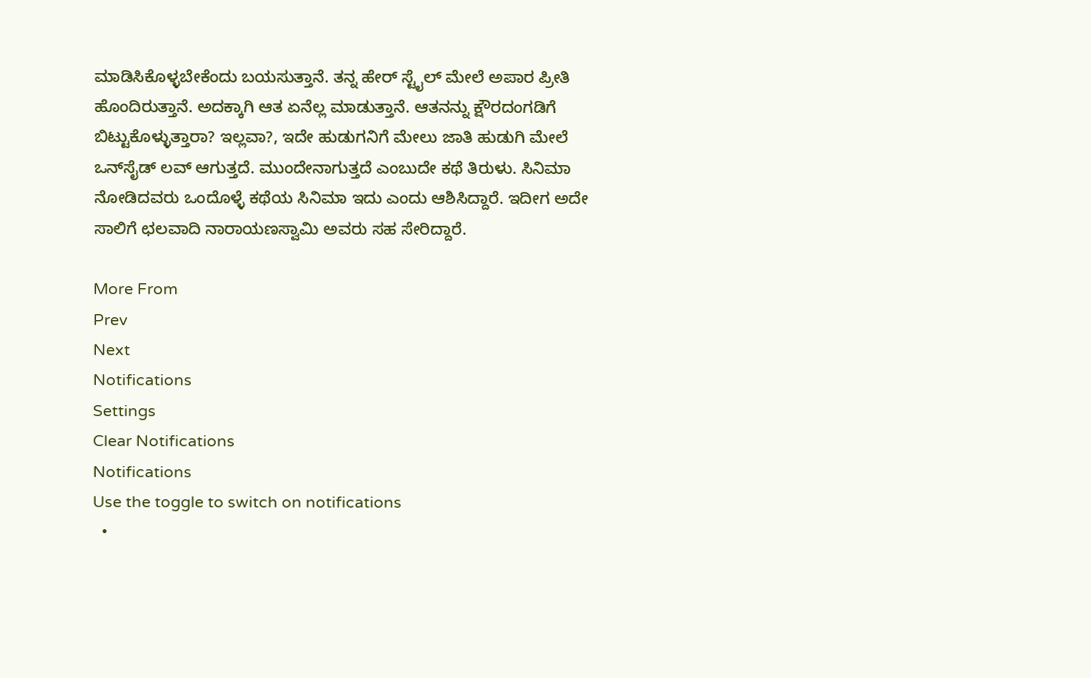ಮಾಡಿಸಿಕೊಳ್ಳಬೇಕೆಂದು ಬಯಸುತ್ತಾನೆ. ತನ್ನ ಹೇರ್ ಸ್ಟೈಲ್ ಮೇಲೆ ಅಪಾರ ಪ್ರೀತಿ ಹೊಂದಿರುತ್ತಾನೆ. ಅದಕ್ಕಾಗಿ ಆತ ಏನೆಲ್ಲ ಮಾಡುತ್ತಾನೆ. ಆತನನ್ನು ಕ್ಷೌರದಂಗಡಿಗೆ ಬಿಟ್ಟುಕೊಳ್ಳುತ್ತಾರಾ? ಇಲ್ಲವಾ?, ಇದೇ ಹುಡುಗನಿಗೆ ಮೇಲು ಜಾತಿ ಹುಡುಗಿ ಮೇಲೆ ಒನ್‌ಸೈಡ್ ಲವ್ ಆಗುತ್ತದೆ. ಮುಂದೇನಾಗುತ್ತದೆ ಎಂಬುದೇ ಕಥೆ ತಿರುಳು. ಸಿನಿಮಾ ನೋಡಿದವರು ಒಂದೊಳ್ಳೆ ಕಥೆಯ ಸಿನಿಮಾ ಇದು ಎಂದು ಆಶಿಸಿದ್ದಾರೆ. ಇದೀಗ ಅದೇ ಸಾಲಿಗೆ ಛಲವಾದಿ ನಾರಾಯಣಸ್ವಾಮಿ ಅವರು ಸಹ ಸೇರಿದ್ದಾರೆ.

More From
Prev
Next
Notifications
Settings
Clear Notifications
Notifications
Use the toggle to switch on notifications
  •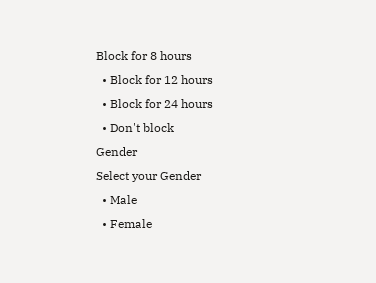Block for 8 hours
  • Block for 12 hours
  • Block for 24 hours
  • Don't block
Gender
Select your Gender
  • Male
  • Female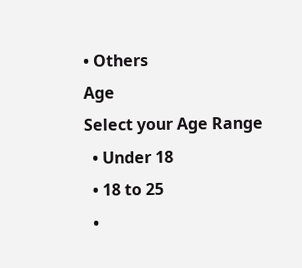• Others
Age
Select your Age Range
  • Under 18
  • 18 to 25
  •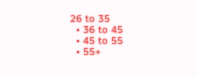26 to 35
  • 36 to 45
  • 45 to 55
  • 55+